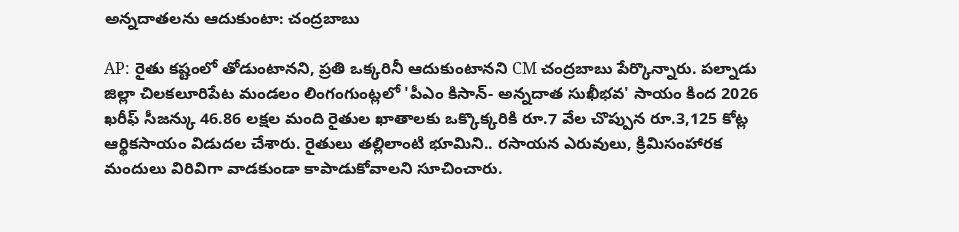అన్నదాతలను ఆదుకుంటా: చంద్రబాబు

AP: రైతు కష్టంలో తోడుంటానని, ప్రతి ఒక్కరినీ ఆదుకుంటానని CM చంద్రబాబు పేర్కొన్నారు. పల్నాడు జిల్లా చిలకలూరిపేట మండలం లింగంగుంట్లలో 'పీఎం కిసాన్- అన్నదాత సుఖీభవ' సాయం కింద 2026 ఖరీఫ్ సీజన్కు 46.86 లక్షల మంది రైతుల ఖాతాలకు ఒక్కొక్కరికి రూ.7 వేల చొప్పున రూ.3,125 కోట్ల ఆర్థికసాయం విడుదల చేశారు. రైతులు తల్లిలాంటి భూమిని.. రసాయన ఎరువులు, క్రిమిసంహారక మందులు విరివిగా వాడకుండా కాపాడుకోవాలని సూచించారు.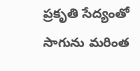ప్రకృతి సేద్యంతో సాగును మరింత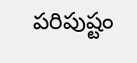పరిపుష్టం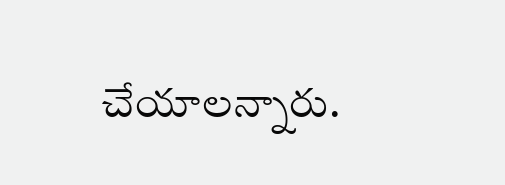చేయాలన్నారు.